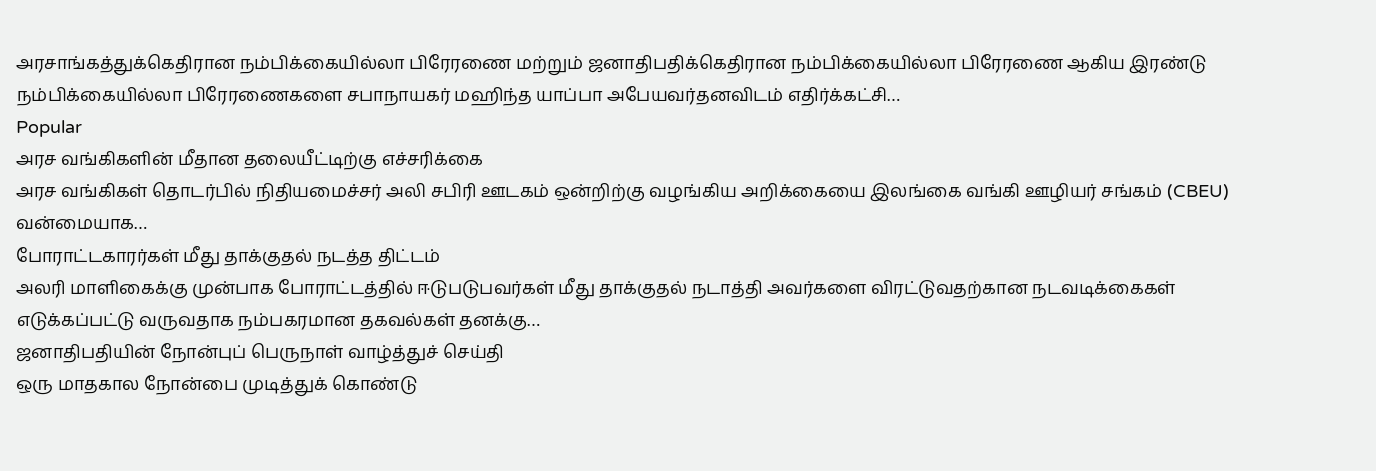அரசாங்கத்துக்கெதிரான நம்பிக்கையில்லா பிரேரணை மற்றும் ஜனாதிபதிக்கெதிரான நம்பிக்கையில்லா பிரேரணை ஆகிய இரண்டு நம்பிக்கையில்லா பிரேரணைகளை சபாநாயகர் மஹிந்த யாப்பா அபேயவர்தனவிடம் எதிர்க்கட்சி…
Popular
அரச வங்கிகளின் மீதான தலையீட்டிற்கு எச்சரிக்கை
அரச வங்கிகள் தொடர்பில் நிதியமைச்சர் அலி சபிரி ஊடகம் ஒன்றிற்கு வழங்கிய அறிக்கையை இலங்கை வங்கி ஊழியர் சங்கம் (CBEU) வன்மையாக…
போராட்டகாரர்கள் மீது தாக்குதல் நடத்த திட்டம்
அலரி மாளிகைக்கு முன்பாக போராட்டத்தில் ஈடுபடுபவர்கள் மீது தாக்குதல் நடாத்தி அவர்களை விரட்டுவதற்கான நடவடிக்கைகள் எடுக்கப்பட்டு வருவதாக நம்பகரமான தகவல்கள் தனக்கு…
ஜனாதிபதியின் நோன்புப் பெருநாள் வாழ்த்துச் செய்தி
ஒரு மாதகால நோன்பை முடித்துக் கொண்டு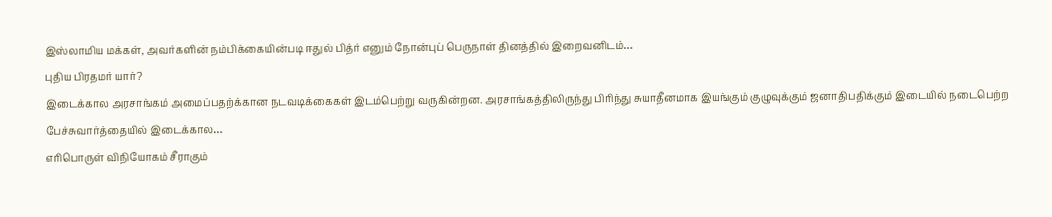இஸ்லாமிய மக்கள், அவர்களின் நம்பிக்கையின்படி ஈதுல் பித்ர் எனும் நோன்புப் பெருநாள் தினத்தில் இறைவனிடம்…
புதிய பிரதமர் யார்?
இடைக்கால அரசாங்கம் அமைப்பதற்க்கான நடவடிக்கைகள் இடம்பெற்று வருகின்றன. அரசாங்கத்திலிருந்து பிரிந்து சுயாதீனமாக இயங்கும் குழுவுக்கும் ஜனாதிபதிக்கும் இடையில் நடைபெற்ற பேச்சுவார்த்தையில் இடைக்கால…
எரிபொருள் விநியோகம் சீராகும்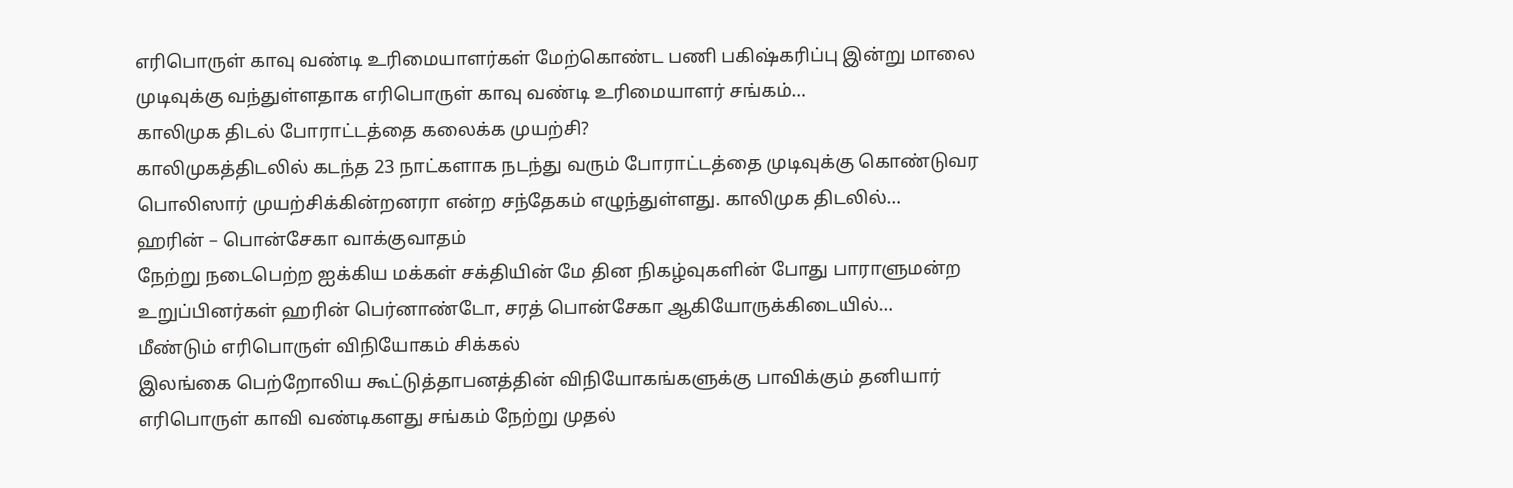எரிபொருள் காவு வண்டி உரிமையாளர்கள் மேற்கொண்ட பணி பகிஷ்கரிப்பு இன்று மாலை முடிவுக்கு வந்துள்ளதாக எரிபொருள் காவு வண்டி உரிமையாளர் சங்கம்…
காலிமுக திடல் போராட்டத்தை கலைக்க முயற்சி?
காலிமுகத்திடலில் கடந்த 23 நாட்களாக நடந்து வரும் போராட்டத்தை முடிவுக்கு கொண்டுவர பொலிஸார் முயற்சிக்கின்றனரா என்ற சந்தேகம் எழுந்துள்ளது. காலிமுக திடலில்…
ஹரின் – பொன்சேகா வாக்குவாதம்
நேற்று நடைபெற்ற ஐக்கிய மக்கள் சக்தியின் மே தின நிகழ்வுகளின் போது பாராளுமன்ற உறுப்பினர்கள் ஹரின் பெர்னாண்டோ, சரத் பொன்சேகா ஆகியோருக்கிடையில்…
மீண்டும் எரிபொருள் விநியோகம் சிக்கல்
இலங்கை பெற்றோலிய கூட்டுத்தாபனத்தின் விநியோகங்களுக்கு பாவிக்கும் தனியார் எரிபொருள் காவி வண்டிகளது சங்கம் நேற்று முதல்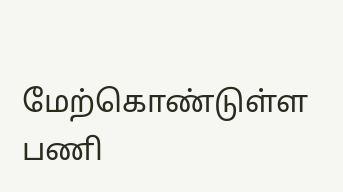மேற்கொண்டுள்ள பணி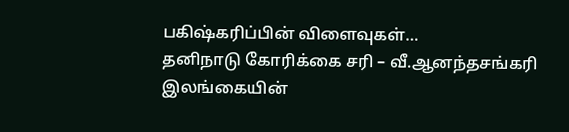பகிஷ்கரிப்பின் விளைவுகள்…
தனிநாடு கோரிக்கை சரி – வீ.ஆனந்தசங்கரி
இலங்கையின்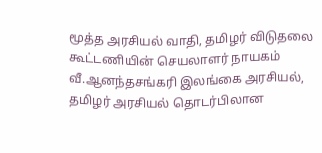மூத்த அரசியல் வாதி, தமிழர் விடுதலை கூட்டணியின் செயலாளர் நாயகம் வீ.ஆனந்தசங்கரி இலங்கை அரசியல், தமிழர் அரசியல் தொடர்பிலான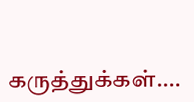கருத்துக்கள்.…